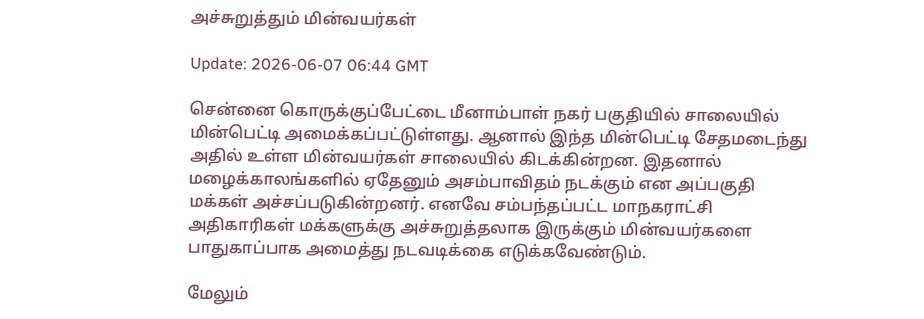அச்சுறுத்தும் மின்வயர்கள்

Update: 2026-06-07 06:44 GMT

சென்னை கொருக்குப்பேட்டை மீனாம்பாள் நகர் பகுதியில் சாலையில் மின்பெட்டி அமைக்கப்பட்டுள்ளது. ஆனால் இந்த மின்பெட்டி சேதமடைந்து அதில் உள்ள மின்வயர்கள் சாலையில் கிடக்கின்றன. இதனால் மழைக்காலங்களில் ஏதேனும் அசம்பாவிதம் நடக்கும் என அப்பகுதி மக்கள் அச்சப்படுகின்றனர். எனவே சம்பந்தப்பட்ட மாநகராட்சி அதிகாரிகள் மக்களுக்கு அச்சுறுத்தலாக இருக்கும் மின்வயர்களை பாதுகாப்பாக அமைத்து நடவடிக்கை எடுக்கவேண்டும்.

மேலும்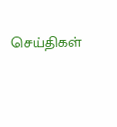செய்திகள்